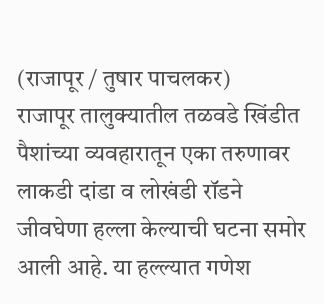(राजापूर / तुषार पाचलकर)
राजापूर तालुक्यातील तळवडे खिंडीत पैशांच्या व्यवहारातून एका तरुणावर लाकडी दांडा व लोखंडी रॉडने जीवघेणा हल्ला केल्याची घटना समोर आली आहे. या हल्ल्यात गणेश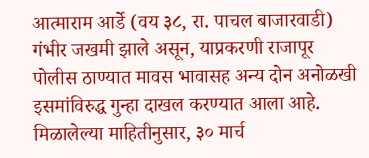आत्माराम आर्डे (वय ३८, रा. पाचल बाजारवाडी) गंभीर जखमी झाले असून, याप्रकरणी राजापूर पोलीस ठाण्यात मावस भावासह अन्य दोन अनोळखी इसमांविरुद्ध गुन्हा दाखल करण्यात आला आहे.
मिळालेल्या माहितीनुसार, ३० मार्च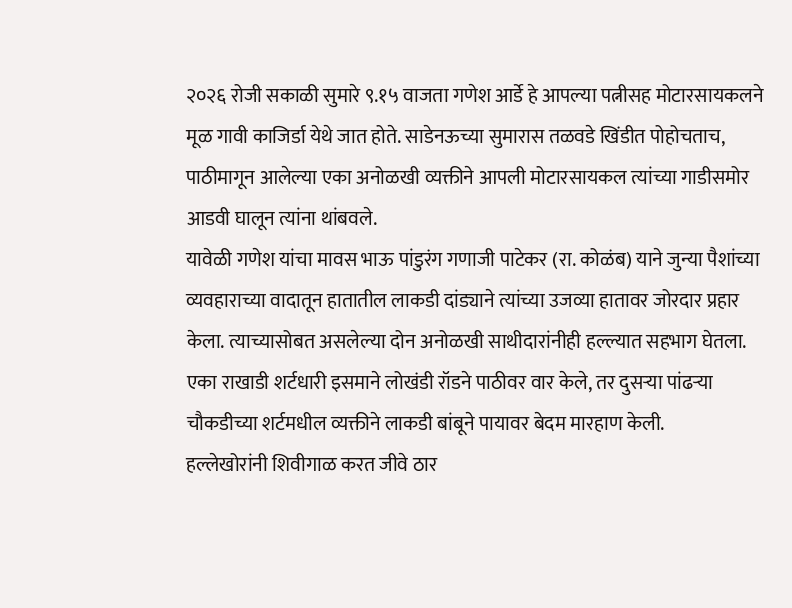२०२६ रोजी सकाळी सुमारे ९.१५ वाजता गणेश आर्डे हे आपल्या पत्नीसह मोटारसायकलने मूळ गावी काजिर्डा येथे जात होते. साडेनऊच्या सुमारास तळवडे खिंडीत पोहोचताच, पाठीमागून आलेल्या एका अनोळखी व्यक्तीने आपली मोटारसायकल त्यांच्या गाडीसमोर आडवी घालून त्यांना थांबवले.
यावेळी गणेश यांचा मावस भाऊ पांडुरंग गणाजी पाटेकर (रा. कोळंब) याने जुन्या पैशांच्या व्यवहाराच्या वादातून हातातील लाकडी दांड्याने त्यांच्या उजव्या हातावर जोरदार प्रहार केला. त्याच्यासोबत असलेल्या दोन अनोळखी साथीदारांनीही हल्ल्यात सहभाग घेतला. एका राखाडी शर्टधारी इसमाने लोखंडी रॉडने पाठीवर वार केले, तर दुसऱ्या पांढऱ्या चौकडीच्या शर्टमधील व्यक्तीने लाकडी बांबूने पायावर बेदम मारहाण केली.
हल्लेखोरांनी शिवीगाळ करत जीवे ठार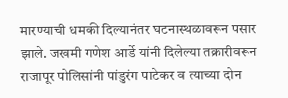मारण्याची धमकी दिल्यानंतर घटनास्थळावरून पसार झाले. जखमी गणेश आर्डे यांनी दिलेल्या तक्रारीवरून राजापूर पोलिसांनी पांडुरंग पाटेकर व त्याच्या दोन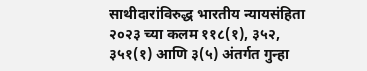साथीदारांविरुद्ध भारतीय न्यायसंहिता २०२३ च्या कलम ११८(१), ३५२, ३५१(१) आणि ३(५) अंतर्गत गुन्हा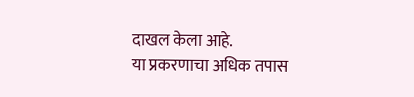दाखल केला आहे.
या प्रकरणाचा अधिक तपास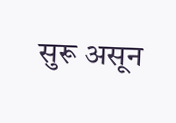सुरू असून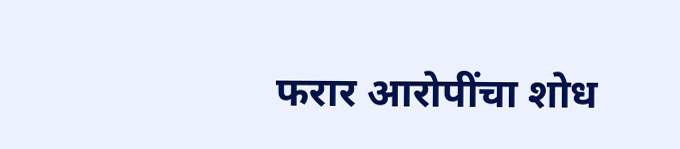फरार आरोपींचा शोध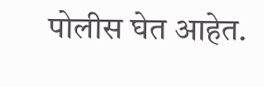पोलीस घेत आहेत.